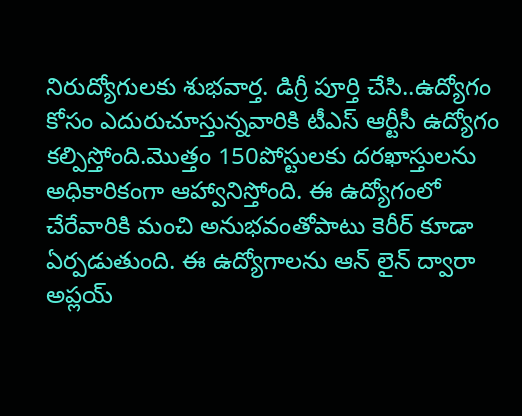నిరుద్యోగులకు శుభవార్త. డిగ్రీ పూర్తి చేసి..ఉద్యోగం కోసం ఎదురుచూస్తున్నవారికి టీఎస్ ఆర్టీసీ ఉద్యోగం కల్పిస్తోంది.మొత్తం 150పోస్టులకు దరఖాస్తులను అధికారికంగా ఆహ్వానిస్తోంది. ఈ ఉద్యోగంలో చేరేవారికి మంచి అనుభవంతోపాటు కెరీర్ కూడా ఏర్పడుతుంది. ఈ ఉద్యోగాలను ఆన్ లైన్ ద్వారా అప్లయ్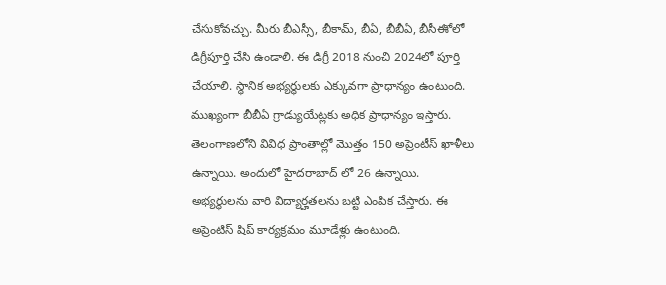చేసుకోవచ్చు. మీరు బీఎస్సీ, బీకామ్, బీఏ, బీబీఏ, బీసీఈో లో డిగ్రీపూర్తి చేసి ఉండాలి. ఈ డిగ్రీ 2018 నుంచి 2024లో పూర్తి చేయాలి. స్థానిక అభ్యర్థులకు ఎక్కువగా ప్రాధాన్యం ఉంటుంది. ముఖ్యంగా బీబీఏ గ్రాడ్యుయేట్లకు అధిక ప్రాధాన్యం ఇస్తారు.
తెలంగాణలోని వివిధ ప్రాంతాల్లో మొత్తం 150 అప్రెంటీస్ ఖాళీలు ఉన్నాయి. అందులో హైదరాబాద్ లో 26 ఉన్నాయి. అభ్యర్థులను వారి విద్యార్హతలను బట్టి ఎంపిక చేస్తారు. ఈ అప్రెంటిస్ షిప్ కార్యక్రమం మూడేళ్లు ఉంటుంది.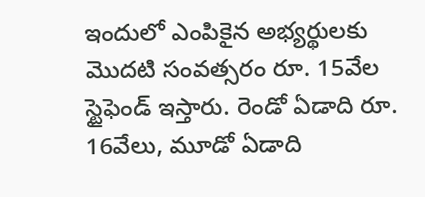ఇందులో ఎంపికైన అభ్యర్థులకు మొదటి సంవత్సరం రూ. 15వేల స్టైఫెండ్ ఇస్తారు. రెండో ఏడాది రూ. 16వేలు, మూడో ఏడాది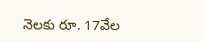నెలకు రూ. 17వేల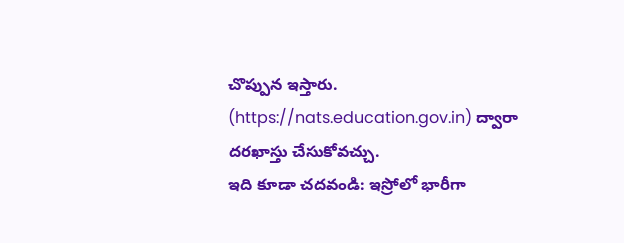చొప్పున ఇస్తారు. (https://nats.education.gov.in) ద్వారా దరఖాస్తు చేసుకోవచ్చు.
ఇది కూడా చదవండి: ఇస్రోలో భారీగా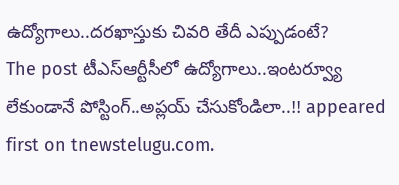ఉద్యోగాలు..దరఖాస్తుకు చివరి తేదీ ఎప్పుడంటే?
The post టీఎస్ఆర్టీసీలో ఉద్యోగాలు..ఇంటర్వ్యూ లేకుండానే పోస్టింగ్..అప్లయ్ చేసుకోండిలా..!! appeared first on tnewstelugu.com.